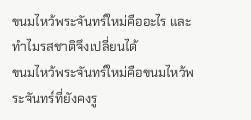ขนมไหว้พระจันทร์ใหม่คืออะไร และทำไมรสชาติจึงเปลี่ยนได้
ขนมไหว้พระจันทร์ใหม่คือขนมไหว้พระจันทร์ที่ยังคงรู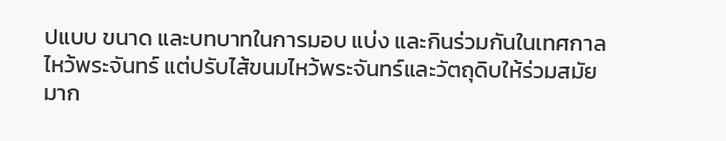ปแบบ ขนาด และบทบาทในการมอบ แบ่ง และกินร่วมกันในเทศกาลไหว้พระจันทร์ แต่ปรับไส้ขนมไหว้พระจันทร์และวัตถุดิบให้ร่วมสมัยมาก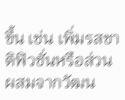ขึ้น เช่น เพิ่มรสชาติฟิวชั่นหรือส่วนผสมจากวัฒน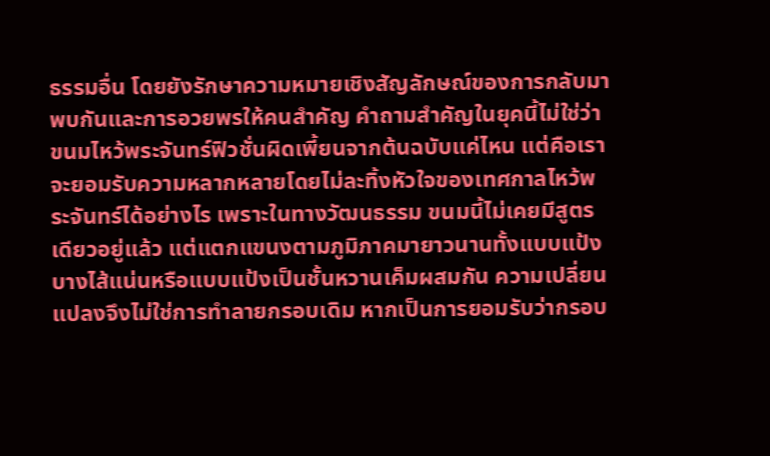ธรรมอื่น โดยยังรักษาความหมายเชิงสัญลักษณ์ของการกลับมาพบกันและการอวยพรให้คนสำคัญ คำถามสำคัญในยุคนี้ไม่ใช่ว่าขนมไหว้พระจันทร์ฟิวชั่นผิดเพี้ยนจากต้นฉบับแค่ไหน แต่คือเราจะยอมรับความหลากหลายโดยไม่ละทิ้งหัวใจของเทศกาลไหว้พระจันทร์ได้อย่างไร เพราะในทางวัฒนธรรม ขนมนี้ไม่เคยมีสูตรเดียวอยู่แล้ว แต่แตกแขนงตามภูมิภาคมายาวนานทั้งแบบแป้งบางไส้แน่นหรือแบบแป้งเป็นชั้นหวานเค็มผสมกัน ความเปลี่ยนแปลงจึงไม่ใช่การทำลายกรอบเดิม หากเป็นการยอมรับว่ากรอบ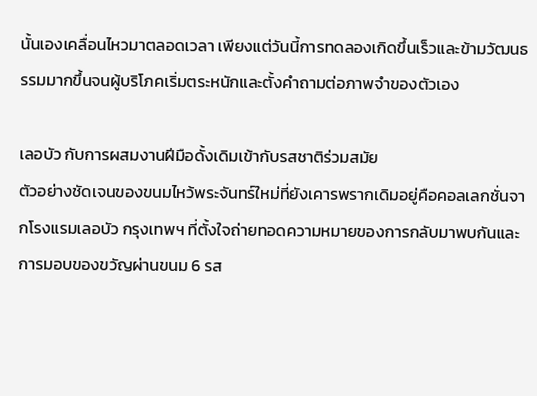นั้นเองเคลื่อนไหวมาตลอดเวลา เพียงแต่วันนี้การทดลองเกิดขึ้นเร็วและข้ามวัฒนธรรมมากขึ้นจนผู้บริโภคเริ่มตระหนักและตั้งคำถามต่อภาพจำของตัวเอง

เลอบัว กับการผสมงานฝีมือดั้งเดิมเข้ากับรสชาติร่วมสมัย
ตัวอย่างชัดเจนของขนมไหว้พระจันทร์ใหม่ที่ยังเคารพรากเดิมอยู่คือคอลเลกชั่นจากโรงแรมเลอบัว กรุงเทพฯ ที่ตั้งใจถ่ายทอดความหมายของการกลับมาพบกันและการมอบของขวัญผ่านขนม 6 รส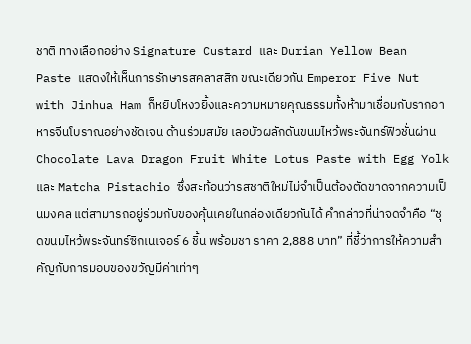ชาติ ทางเลือกอย่าง Signature Custard และ Durian Yellow Bean Paste แสดงให้เห็นการรักษารสคลาสสิก ขณะเดียวกัน Emperor Five Nut with Jinhua Ham ก็หยิบโหงวยิ้งและความหมายคุณธรรมทั้งห้ามาเชื่อมกับรากอาหารจีนโบราณอย่างชัดเจน ด้านร่วมสมัย เลอบัวผลักดันขนมไหว้พระจันทร์ฟิวชั่นผ่าน Chocolate Lava Dragon Fruit White Lotus Paste with Egg Yolk และ Matcha Pistachio ซึ่งสะท้อนว่ารสชาติใหม่ไม่จำเป็นต้องตัดขาดจากความเป็นมงคล แต่สามารถอยู่ร่วมกับของคุ้นเคยในกล่องเดียวกันได้ คำกล่าวที่น่าจดจำคือ “ชุดขนมไหว้พระจันทร์ซิกเนเจอร์ 6 ชิ้น พร้อมชา ราคา 2,888 บาท” ที่ชี้ว่าการให้ความสำคัญกับการมอบของขวัญมีค่าเท่าๆ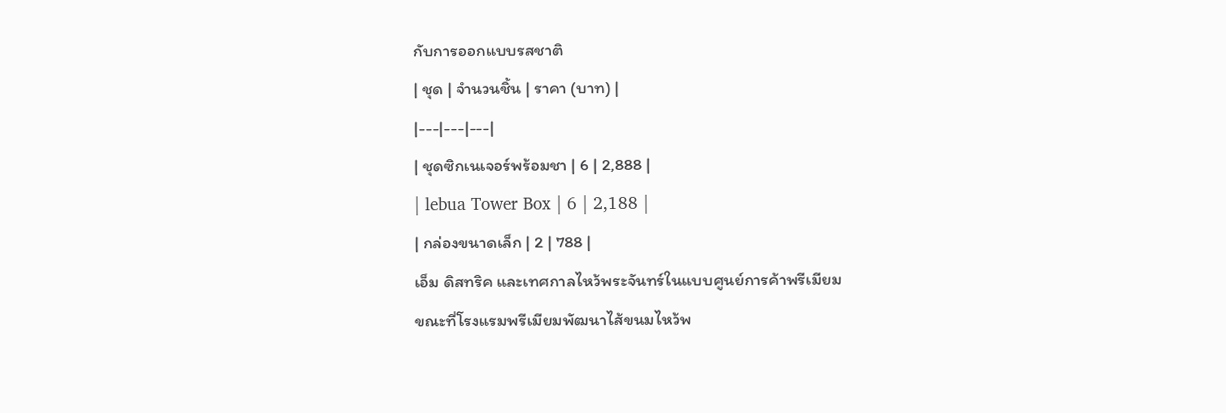กับการออกแบบรสชาติ
| ชุด | จำนวนชิ้น | ราคา (บาท) |
|---|---|---|
| ชุดซิกเนเจอร์พร้อมชา | 6 | 2,888 |
| lebua Tower Box | 6 | 2,188 |
| กล่องขนาดเล็ก | 2 | 788 |
เอ็ม ดิสทริค และเทศกาลไหว้พระจันทร์ในแบบศูนย์การค้าพรีเมียม
ขณะที่โรงแรมพรีเมียมพัฒนาไส้ขนมไหว้พ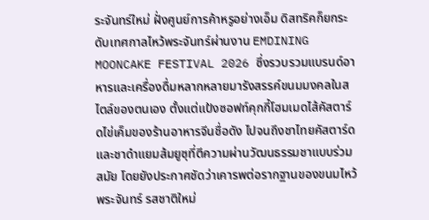ระจันทร์ใหม่ ฝั่งศูนย์การค้าหรูอย่างเอ็ม ดิสทริคก็ยกระดับเทศกาลไหว้พระจันทร์ผ่านงาน EMDINING MOONCAKE FESTIVAL 2026 ซึ่งรวบรวมแบรนด์อาหารและเครื่องดื่มหลากหลายมารังสรรค์ขนมมงคลในสไตล์ของตนเอง ตั้งแต่แป้งซอฟท์คุกกี้โฮมเมดไส้คัสตาร์ดไข่เค็มของร้านอาหารจีนชื่อดัง ไปจนถึงชาไทยคัสตาร์ดและชาดำแยมส้มยูซุที่ตีความผ่านวัฒนธรรมชาแบบร่วมสมัย โดยยังประกาศชัดว่าเคารพต่อรากฐานของขนมไหว้พระจันทร์ รสชาติใหม่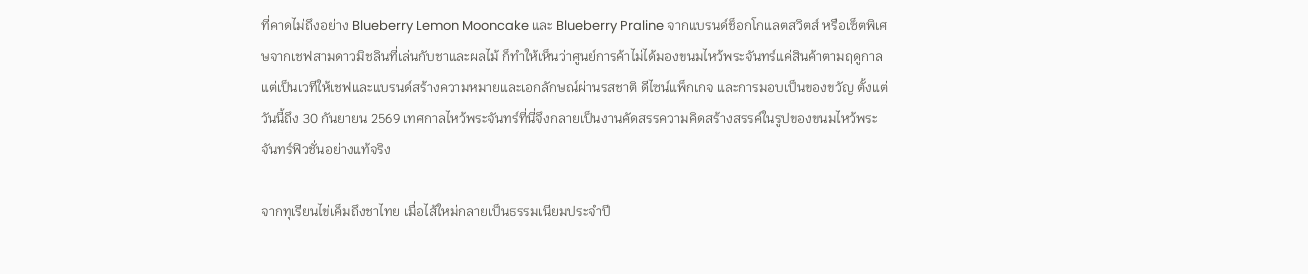ที่คาดไม่ถึงอย่าง Blueberry Lemon Mooncake และ Blueberry Praline จากแบรนด์ช็อกโกแลตสวิตส์ หรือเซ็ตพิเศษจากเชฟสามดาวมิชลินที่เล่นกับชาและผลไม้ ก็ทำให้เห็นว่าศูนย์การค้าไม่ได้มองขนมไหว้พระจันทร์แค่สินค้าตามฤดูกาล แต่เป็นเวทีให้เชฟและแบรนด์สร้างความหมายและเอกลักษณ์ผ่านรสชาติ ดีไซน์แพ็กเกจ และการมอบเป็นของขวัญ ตั้งแต่วันนี้ถึง 30 กันยายน 2569 เทศกาลไหว้พระจันทร์ที่นี่จึงกลายเป็นงานคัดสรรความคิดสร้างสรรค์ในรูปของขนมไหว้พระจันทร์ฟิวชั่นอย่างแท้จริง

จากทุเรียนไข่เค็มถึงชาไทย เมื่อไส้ใหม่กลายเป็นธรรมเนียมประจำปี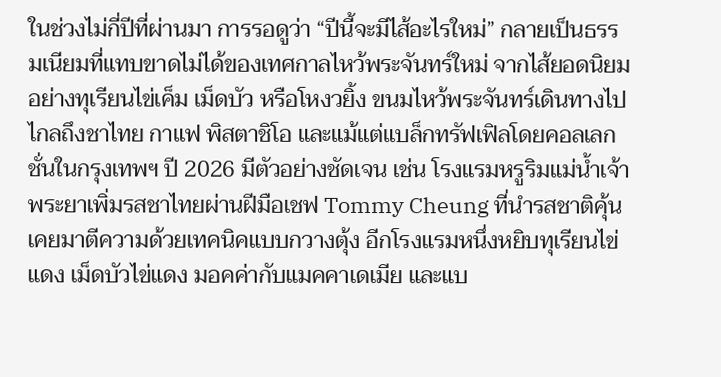ในช่วงไม่กี่ปีที่ผ่านมา การรอดูว่า “ปีนี้จะมีไส้อะไรใหม่” กลายเป็นธรรมเนียมที่แทบขาดไม่ได้ของเทศกาลไหว้พระจันทร์ใหม่ จากไส้ยอดนิยมอย่างทุเรียนไข่เค็ม เม็ดบัว หรือโหงวยิ้ง ขนมไหว้พระจันทร์เดินทางไปไกลถึงชาไทย กาแฟ พิสตาชิโอ และแม้แต่แบล็กทรัฟเฟิลโดยคอลเลกชั่นในกรุงเทพฯ ปี 2026 มีตัวอย่างชัดเจน เช่น โรงแรมหรูริมแม่น้ำเจ้าพระยาเพิ่มรสชาไทยผ่านฝีมือเชฟ Tommy Cheung ที่นำรสชาติคุ้นเคยมาตีความด้วยเทคนิคแบบกวางตุ้ง อีกโรงแรมหนึ่งหยิบทุเรียนไข่แดง เม็ดบัวไข่แดง มอคค่ากับแมคคาเดเมีย และแบ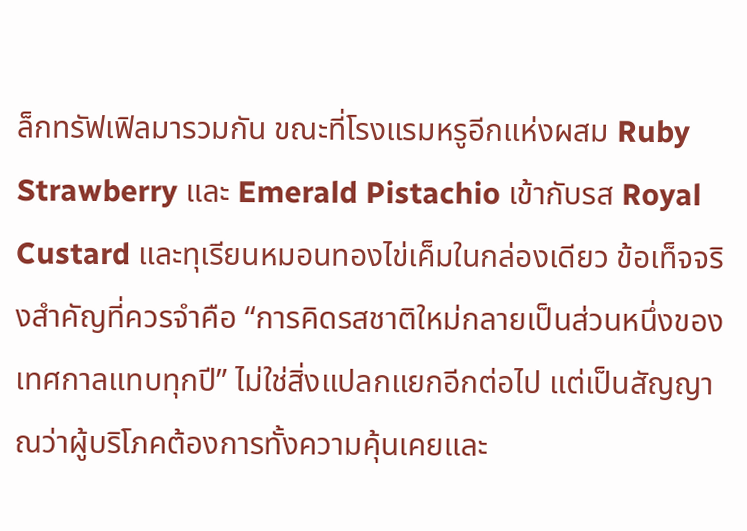ล็กทรัฟเฟิลมารวมกัน ขณะที่โรงแรมหรูอีกแห่งผสม Ruby Strawberry และ Emerald Pistachio เข้ากับรส Royal Custard และทุเรียนหมอนทองไข่เค็มในกล่องเดียว ข้อเท็จจริงสำคัญที่ควรจำคือ “การคิดรสชาติใหม่กลายเป็นส่วนหนึ่งของเทศกาลแทบทุกปี” ไม่ใช่สิ่งแปลกแยกอีกต่อไป แต่เป็นสัญญาณว่าผู้บริโภคต้องการทั้งความคุ้นเคยและ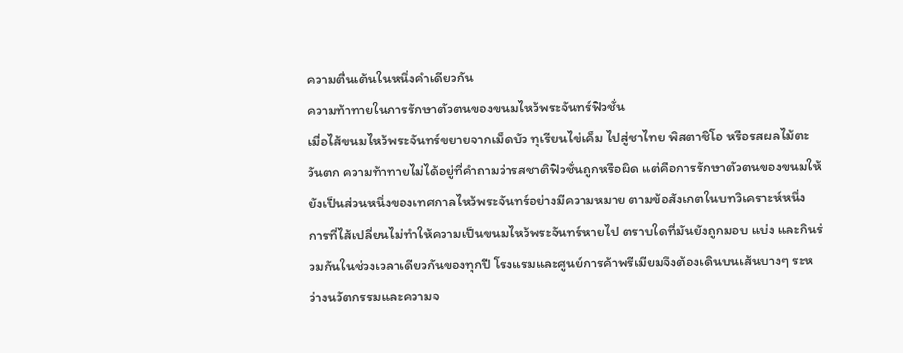ความตื่นเต้นในหนึ่งคำเดียวกัน
ความท้าทายในการรักษาตัวตนของขนมไหว้พระจันทร์ฟิวชั่น
เมื่อไส้ขนมไหว้พระจันทร์ขยายจากเม็ดบัว ทุเรียนไข่เค็ม ไปสู่ชาไทย พิสตาชิโอ หรือรสผลไม้ตะวันตก ความท้าทายไม่ได้อยู่ที่คำถามว่ารสชาติฟิวชั่นถูกหรือผิด แต่คือการรักษาตัวตนของขนมให้ยังเป็นส่วนหนึ่งของเทศกาลไหว้พระจันทร์อย่างมีความหมาย ตามข้อสังเกตในบทวิเคราะห์หนึ่ง การที่ไส้เปลี่ยนไม่ทำให้ความเป็นขนมไหว้พระจันทร์หายไป ตราบใดที่มันยังถูกมอบ แบ่ง และกินร่วมกันในช่วงเวลาเดียวกันของทุกปี โรงแรมและศูนย์การค้าพรีเมียมจึงต้องเดินบนเส้นบางๆ ระหว่างนวัตกรรมและความจ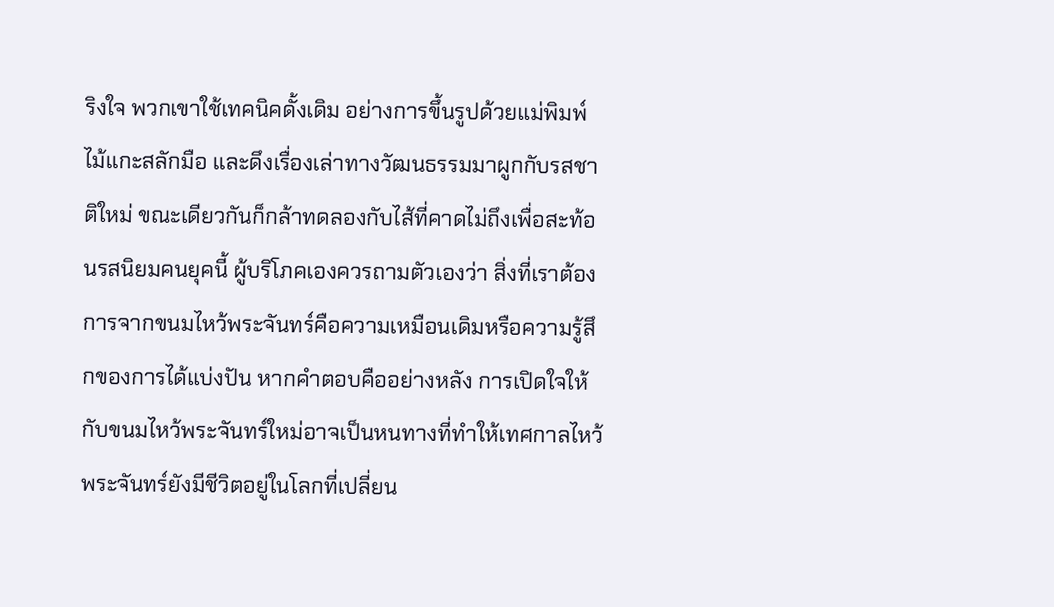ริงใจ พวกเขาใช้เทคนิคดั้งเดิม อย่างการขึ้นรูปด้วยแม่พิมพ์ไม้แกะสลักมือ และดึงเรื่องเล่าทางวัฒนธรรมมาผูกกับรสชาติใหม่ ขณะเดียวกันก็กล้าทดลองกับไส้ที่คาดไม่ถึงเพื่อสะท้อนรสนิยมคนยุคนี้ ผู้บริโภคเองควรถามตัวเองว่า สิ่งที่เราต้องการจากขนมไหว้พระจันทร์คือความเหมือนเดิมหรือความรู้สึกของการได้แบ่งปัน หากคำตอบคืออย่างหลัง การเปิดใจให้กับขนมไหว้พระจันทร์ใหม่อาจเป็นหนทางที่ทำให้เทศกาลไหว้พระจันทร์ยังมีชีวิตอยู่ในโลกที่เปลี่ยน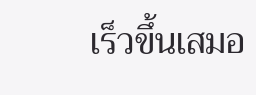เร็วขึ้นเสมอ